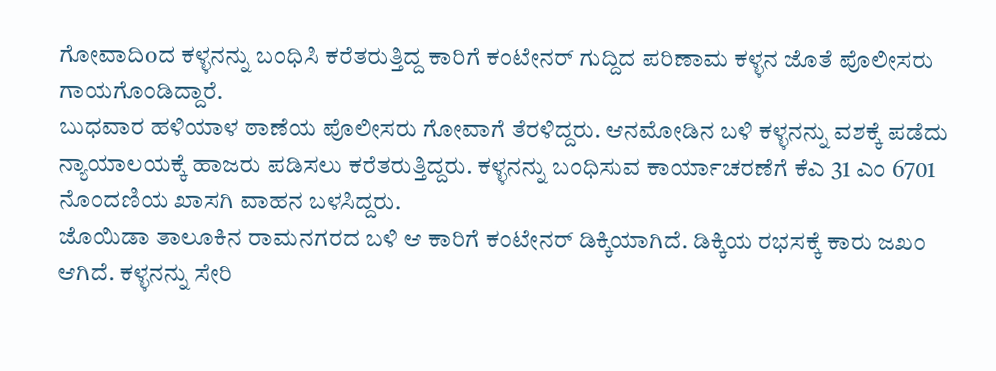ಗೋವಾದಿoದ ಕಳ್ಳನನ್ನು ಬಂಧಿಸಿ ಕರೆತರುತ್ತಿದ್ದ ಕಾರಿಗೆ ಕಂಟೇನರ್ ಗುದ್ದಿದ ಪರಿಣಾಮ ಕಳ್ಳನ ಜೊತೆ ಪೊಲೀಸರು ಗಾಯಗೊಂಡಿದ್ದಾರೆ.
ಬುಧವಾರ ಹಳಿಯಾಳ ಠಾಣೆಯ ಪೊಲೀಸರು ಗೋವಾಗೆ ತೆರಳಿದ್ದರು. ಆನಮೋಡಿನ ಬಳಿ ಕಳ್ಳನನ್ನು ವಶಕ್ಕೆ ಪಡೆದು ನ್ಯಾಯಾಲಯಕ್ಕೆ ಹಾಜರು ಪಡಿಸಲು ಕರೆತರುತ್ತಿದ್ದರು. ಕಳ್ಳನನ್ನು ಬಂಧಿಸುವ ಕಾರ್ಯಾಚರಣೆಗೆ ಕೆಎ 31 ಎಂ 6701 ನೊಂದಣಿಯ ಖಾಸಗಿ ವಾಹನ ಬಳಸಿದ್ದರು.
ಜೊಯಿಡಾ ತಾಲೂಕಿನ ರಾಮನಗರದ ಬಳಿ ಆ ಕಾರಿಗೆ ಕಂಟೇನರ್ ಡಿಕ್ಕಿಯಾಗಿದೆ. ಡಿಕ್ಕಿಯ ರಭಸಕ್ಕೆ ಕಾರು ಜಖಂ ಆಗಿದೆ. ಕಳ್ಳನನ್ನು ಸೇರಿ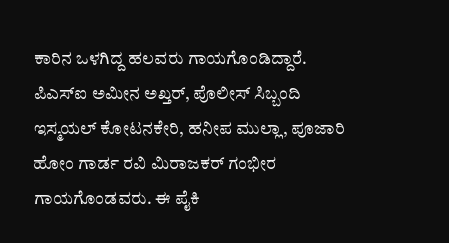ಕಾರಿನ ಒಳಗಿದ್ದ ಹಲವರು ಗಾಯಗೊಂಡಿದ್ದಾರೆ. ಪಿಎಸ್ಐ ಅಮೀನ ಅಖ್ತರ್, ಪೊಲೀಸ್ ಸಿಬ್ಬಂದಿ ಇಸ್ಮಯಲ್ ಕೋಟನಕೇರಿ, ಹನೀಪ ಮುಲ್ಲಾ, ಪೂಜಾರಿ ಹೋಂ ಗಾರ್ಡ ರವಿ ಮಿರಾಜಕರ್ ಗಂಭೀರ ಗಾಯಗೊಂಡವರು. ಈ ಪೈಕಿ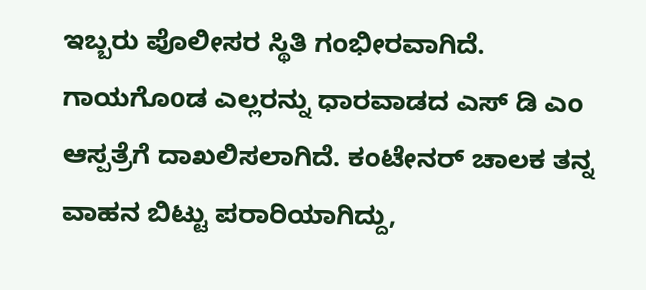ಇಬ್ಬರು ಪೊಲೀಸರ ಸ್ಥಿತಿ ಗಂಭೀರವಾಗಿದೆ.
ಗಾಯಗೊoಡ ಎಲ್ಲರನ್ನು ಧಾರವಾಡದ ಎಸ್ ಡಿ ಎಂ ಆಸ್ಪತ್ರೆಗೆ ದಾಖಲಿಸಲಾಗಿದೆ. ಕಂಟೇನರ್ ಚಾಲಕ ತನ್ನ ವಾಹನ ಬಿಟ್ಟು ಪರಾರಿಯಾಗಿದ್ದು,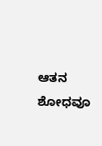ಆತನ ಶೋಧವೂ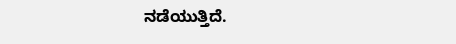ನಡೆಯುತ್ತಿದೆ.